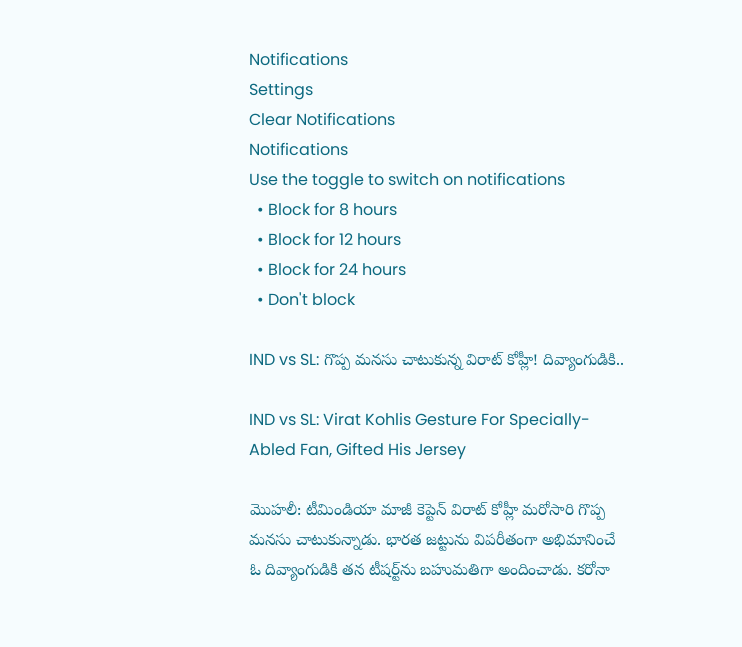Notifications
Settings
Clear Notifications
Notifications
Use the toggle to switch on notifications
  • Block for 8 hours
  • Block for 12 hours
  • Block for 24 hours
  • Don't block

IND vs SL: గొప్ప మనసు చాటుకున్న విరాట్ కోహ్లీ! దివ్యాంగుడికి..

IND vs SL: Virat Kohlis Gesture For Specially-Abled Fan, Gifted His Jersey

మొహలీ: టీమిండియా మాజీ కెప్టెన్ విరాట్ కోహ్లీ మరోసారి గొప్ప మనసు చాటుకున్నాడు. భారత జట్టును విపరీతంగా అభిమానించే ఓ దివ్యాంగుడికి తన టీషర్ట్‌ను బహుమతిగా అందించాడు. కరోనా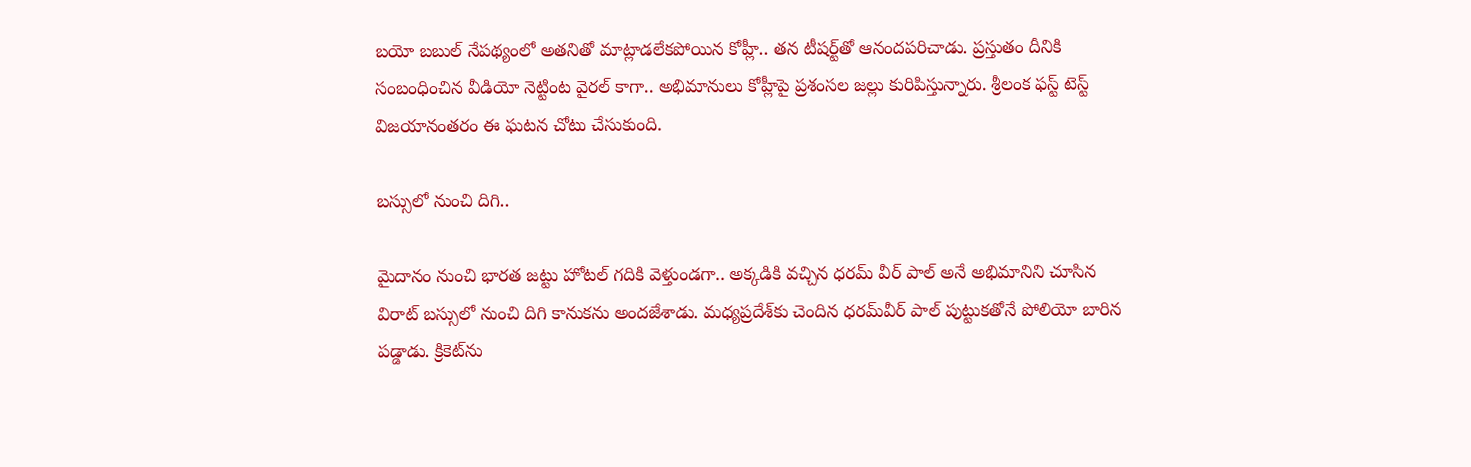బయో బబుల్ నేపథ్యంలో అతనితో మాట్లాడలేకపోయిన కోహ్లీ.. తన టీషర్ట్‌తో ఆనందపరిచాడు. ప్రస్తుతం దీనికి సంబంధించిన వీడియో నెట్టింట వైరల్ కాగా.. అభిమానులు కోహ్లీపై ప్రశంసల జల్లు కురిపిస్తున్నారు. శ్రీలంక ఫస్ట్ టెస్ట్ విజయానంతరం ఈ ఘటన చోటు చేసుకుంది.

బస్సులో నుంచి దిగి..

మైదానం నుంచి భారత జట్టు హోటల్ గదికి వెళ్తుండగా.. అక్కడికి వచ్చిన ధరమ్ వీర్ పాల్ అనే అభిమానిని చూసిన విరాట్ బస్సులో నుంచి దిగి కానుకను అందజేశాడు. మధ్యప్రదేశ్‌కు చెందిన ధరమ్‌వీర్‌ పాల్‌ పుట్టుకతోనే పోలియో బారిన పడ్డాడు. క్రికెట్‌ను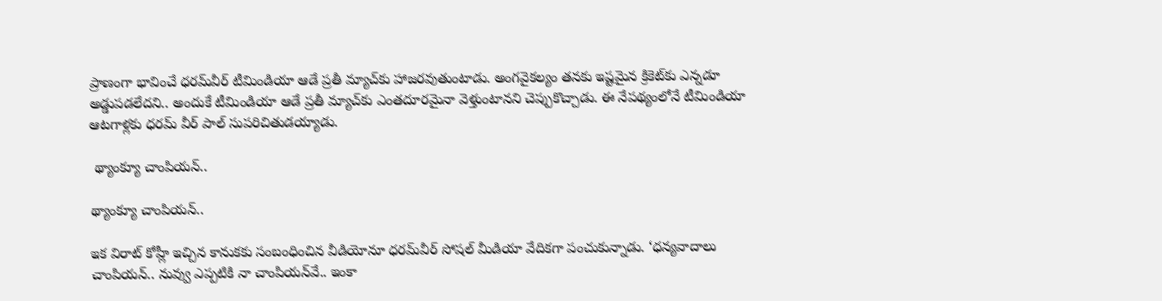ప్రాణంగా భావించే ధరమ్‌వీర్‌ టీమిండియా ఆడే ప్రతీ మ్యాచ్‌కు హాజరవుతుంటాడు. అంగవైకల్యం తనకు ఇష్టమైన క్రికెట్‌కు ఎన్నడూ అడ్డుపడలేదని.. అందుకే టీమిండియా ఆడే ప్రతీ మ్యాచ్‌కు ఎంతదూరమైనా వెళ్తుంటానని చెప్పుకొచ్చాడు. ఈ నేపథ్యంలోనే టీమిండియా ఆటగాళ్లకు ధరమ్ వీర్ పాల్ సుపరిచితుడయ్యాడు.

 థ్యాంక్యూ చాంపియన్..

థ్యాంక్యూ చాంపియన్..

ఇక విరాట్ కోహ్లీ ఇచ్చిన కానుకకు సంబంధించిన వీడియోనూ ధరమ్‌వీర్‌ సోషల్ మీడియా వేదికగా పంచుకున్నాడు. ‘ధన్యవాదాలు చాంపియన్‌.. నువ్వు ఎప్పటికి నా చాంపియన్‌వే.. ఇంకా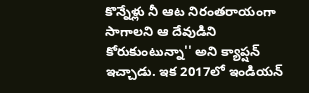కొన్నేళ్లు నీ ఆట నిరంతరాయంగా సాగాలని ఆ దేవుడిని కోరుకుంటున్నా'' అని క్యాప్షన్ ఇచ్చాడు. ఇక 2017లో ఇండియన్‌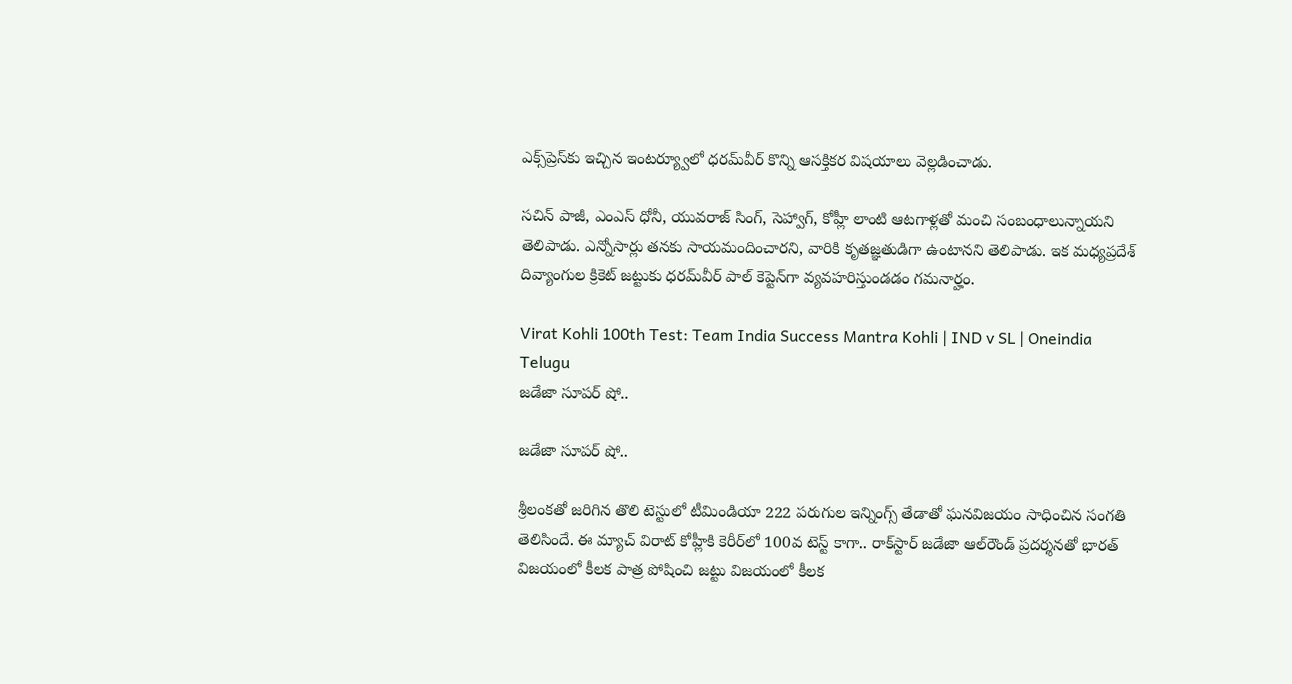ఎక్స్‌ప్రెస్‌కు ఇచ్చిన ఇంటర్య్వూలో ధరమ్‌వీర్‌ కొన్ని ఆసక్తికర విషయాలు వెల్లడించాడు.

సచిన్‌ పాజీ, ఎంఎస్‌ ధోనీ, యువరాజ్‌ సింగ్‌, సెహ్వాగ్‌, కోహ్లీ లాంటి ఆటగాళ్లతో మంచి సంబంధాలున్నాయని తెలిపాడు. ఎన్నోసార్లు తనకు సాయమందించారని, వారికి కృతజ్ఞతుడిగా ఉంటానని తెలిపాడు. ఇక మధ్యప్రదేశ్‌ దివ్యాంగుల క్రికెట్‌ జట్టుకు ధరమ్‌వీర్‌ పాల్‌ కెప్టెన్‌గా వ్యవహరిస్తుండడం గమనార్హం.

Virat Kohli 100th Test: Team India Success Mantra Kohli | IND v SL | Oneindia Telugu
జడేజా సూపర్ షో..

జడేజా సూపర్ షో..

శ్రీలంకతో జరిగిన తొలి టెస్టులో టీమిండియా 222 పరుగుల ఇన్నింగ్స్‌ తేడాతో ఘనవిజయం సాధించిన సంగతి తెలిసిందే. ఈ మ్యాచ్ విరాట్ కోహ్లీకి కెరీర్‌లో 100వ టెస్ట్ కాగా.. రాక్‌స్టార్ జడేజా ఆల్‌రౌండ్ ప్రదర్శనతో భారత్‌ విజయంలో కీలక పాత్ర పోషించి జట్టు విజయంలో కీలక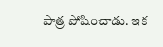పాత్ర పోషించాడు. ఇక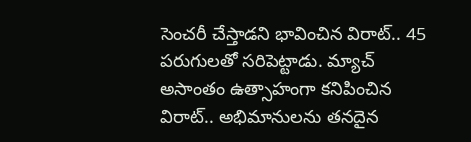సెంచరీ చేస్తాడని భావించిన విరాట్.. 45 పరుగులతో సరిపెట్టాడు. మ్యాచ్ అసాంతం ఉత్సాహంగా కనిపించిన విరాట్.. అభిమానులను తనదైన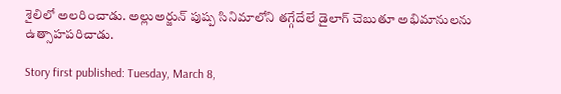శైలిలో అలరించాడు. అల్లుఅర్జున్‌ పుష్ప సినిమాలోని తగ్గేదేలే డైలాగ్ చెబుతూ అభిమానులను ఉత్సాహపరిచాడు.

Story first published: Tuesday, March 8,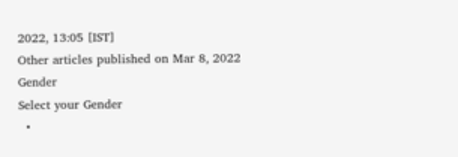2022, 13:05 [IST]
Other articles published on Mar 8, 2022
Gender
Select your Gender
  •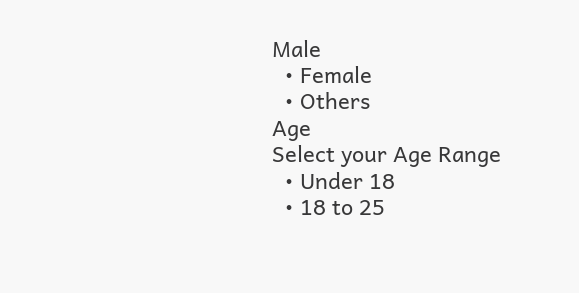Male
  • Female
  • Others
Age
Select your Age Range
  • Under 18
  • 18 to 25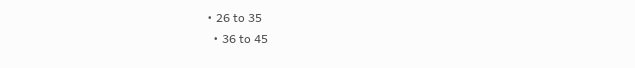• 26 to 35
  • 36 to 45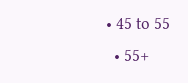• 45 to 55
  • 55+